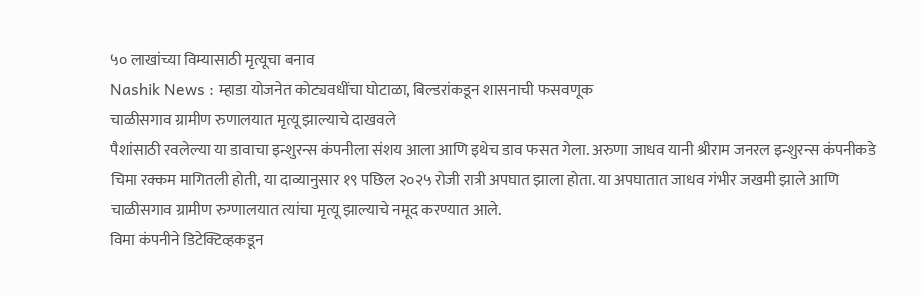५० लाखांच्या विम्यासाठी मृत्यूचा बनाव
Nashik News : म्हाडा योजनेत कोट्यवधींचा घोटाळा, बिल्डरांकडून शासनाची फसवणूक
चाळीसगाव ग्रामीण रुणालयात मृत्यू झाल्याचे दाखवले
पैशांसाठी रवलेल्या या डावाचा इन्शुरन्स कंपनीला संशय आला आणि इथेच डाव फसत गेला. अरुणा जाधव यानी श्रीराम जनरल इन्शुरन्स कंपनीकडे चिमा रक्कम मागितली होती, या दाव्यानुसार १९ पछिल २०२५ रोजी रात्री अपघात झाला होता. या अपघातात जाधव गंभीर जखमी झाले आणि चाळीसगाव ग्रामीण रुग्णालयात त्यांचा मृत्यू झाल्याचे नमूद करण्यात आले.
विमा कंपनीने डिटेक्टिव्हकडून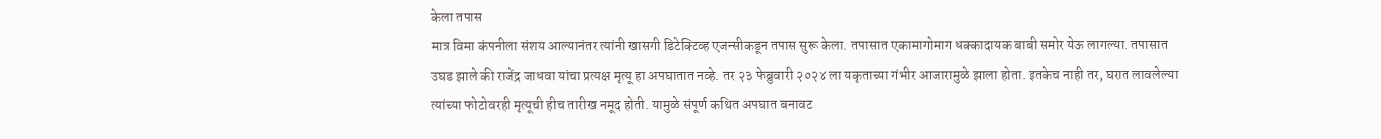केला तपास
मात्र विमा कंपनीला संशय आल्यानंतर त्यांनी खासगी डिटेक्टिव्ह एजन्सीकडून तपास सुरू केला. तपासात एकामागोमाग धक्कादायक बाबी समोर येऊ लागल्या. तपासात उघड झाले की राजेंद्र जाधवा यांचा प्रत्यक्ष मृत्यू हा अपघातात नव्हे. तर २३ फेब्रुवारी २०२४ ला यकृताच्या गंभीर आजारामुळे झाला होता. इतकेच नाही तर, घरात लावलेल्या त्यांच्या फोटोवरही मृत्यूची हीच तारीख नमूद होती. यामुळे संपूर्ण कथित अपघात बनावट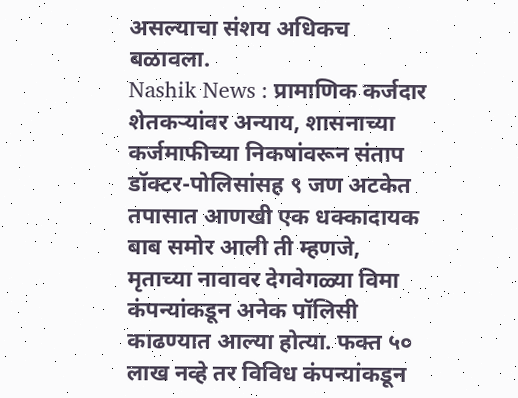असल्याचा संशय अधिकच बळावला.
Nashik News : प्रामाणिक कर्जदार शेतकऱ्यांवर अन्याय, शासनाच्या कर्जमाफीच्या निकषांवरून संताप
डॉक्टर-पोलिसांसह ९ जण अटकेत
तपासात आणखी एक धक्कादायक बाब समोर आली ती म्हणजे, मृताच्या नावावर देगवेगळ्या विमा कंपन्यांकडून अनेक पॉलिसी काढण्यात आल्या होत्या. फक्त ५० लाख नव्हे तर विविध कंपन्यांकडून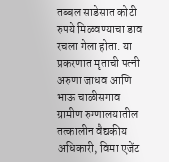तब्बल साडेसात कोटी रुपये मिळवण्याचा डाव रचला गेला होता. या प्रकरणात मृताची पत्नी अरुणा जाधव आणि भाऊ चाळीसगाव ग्रामीण रुग्णालयातील तत्कालीन वैद्यकीय अधिकारी, विमा एजेंट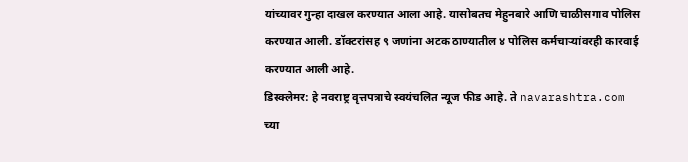यांच्यावर गुन्हा दाखल करण्यात आला आहे. यासोबतच मेहुनबारे आणि चाळीसगाव पोलिस करण्यात आली. डॉक्टरांसह ९ जणांना अटक ठाण्यातील ४ पोलिस कर्मचाऱ्यांवरही कारवाई करण्यात आली आहे.
डिस्क्लेमर: हे नवराष्ट्र वृत्तपत्राचे स्वयंचलित न्यूज फीड आहे. ते navarashtra.com च्या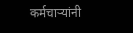कर्मचाऱ्यांनी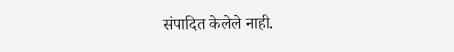संपादित केलेले नाही.